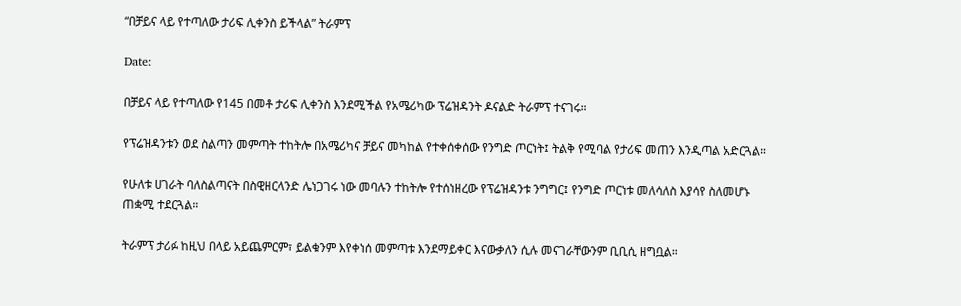“በቻይና ላይ የተጣለው ታሪፍ ሊቀንስ ይችላል” ትራምፕ

Date:

በቻይና ላይ የተጣለው የ145 በመቶ ታሪፍ ሊቀንስ እንደሚችል የአሜሪካው ፕሬዝዳንት ዶናልድ ትራምፕ ተናገሩ።

የፕሬዝዳንቱን ወደ ስልጣን መምጣት ተከትሎ በአሜሪካና ቻይና መካከል የተቀሰቀሰው የንግድ ጦርነት፤ ትልቅ የሚባል የታሪፍ መጠን እንዲጣል አድርጓል።

የሁለቱ ሀገራት ባለስልጣናት በስዊዘርላንድ ሌነጋገሩ ነው መባሉን ተከትሎ የተሰነዘረው የፕሬዝዳንቱ ንግግር፤ የንግድ ጦርነቱ መለሳለስ እያሳየ ስለመሆኑ ጠቋሚ ተደርጓል።

ትራምፕ ታሪፉ ከዚህ በላይ አይጨምርም፣ ይልቁንም እየቀነሰ መምጣቱ እንደማይቀር እናውቃለን ሲሉ መናገራቸውንም ቢቢሲ ዘግቧል።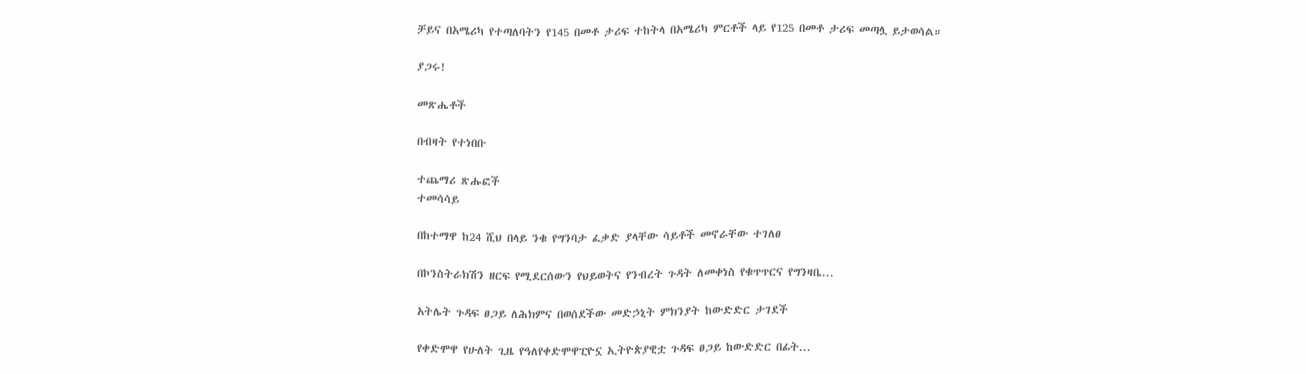ቻይና በአሜሪካ የተጣለባትን የ145 በመቶ ታሪፍ ተከትላ በአሜሪካ ምርቶች ላይ የ125 በመቶ ታሪፍ መጣሏ ይታወሳል።

ያጋሩ!

መጽሔቶች

በብዛት የተነበቡ

ተጨማሪ ጽሑፎች
ተመሳሳይ

በከተማዋ ከ24 ሺህ በላይ ንቁ የግንባታ ፈቃድ ያላቸው ሳይቶች መኖራቸው ተገለፀ

በኮንስትራክሽን ዘርፍ የሚደርሰውን የህይወትና የንብረት ጉዳት ለመቀነስ የቁጥጥርና የግንዛቤ...

አትሌት ጉዳፍ ፀጋይ ለሕክምና በወሰደችው መድኃኒት ምክንያት ከውድድር ታገደች

የቀድሞዋ የሁለት ጊዜ የዓለየቀድሞዋፒዮኗ ኢትዮጵያዊቷ ጉዳፍ ፀጋይ ከውድድር በፊት...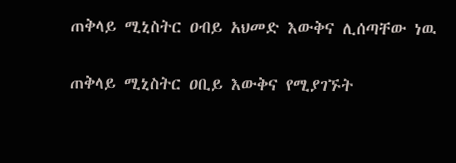ጠቅላይ ሚኒስትር ዐብይ አህመድ እውቅና ሊሰጣቸው ነዉ

ጠቅላይ ሚኒስትር ዐቢይ እውቅና የሚያገኙት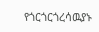የጎርጎርጎረሳዉያኑ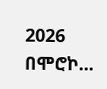2026 በሞሮኮ...